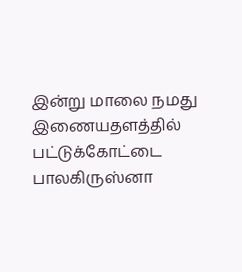இன்று மாலை நமது இணையதளத்தில் பட்டுக்கோட்டை பாலகிருஸ்னா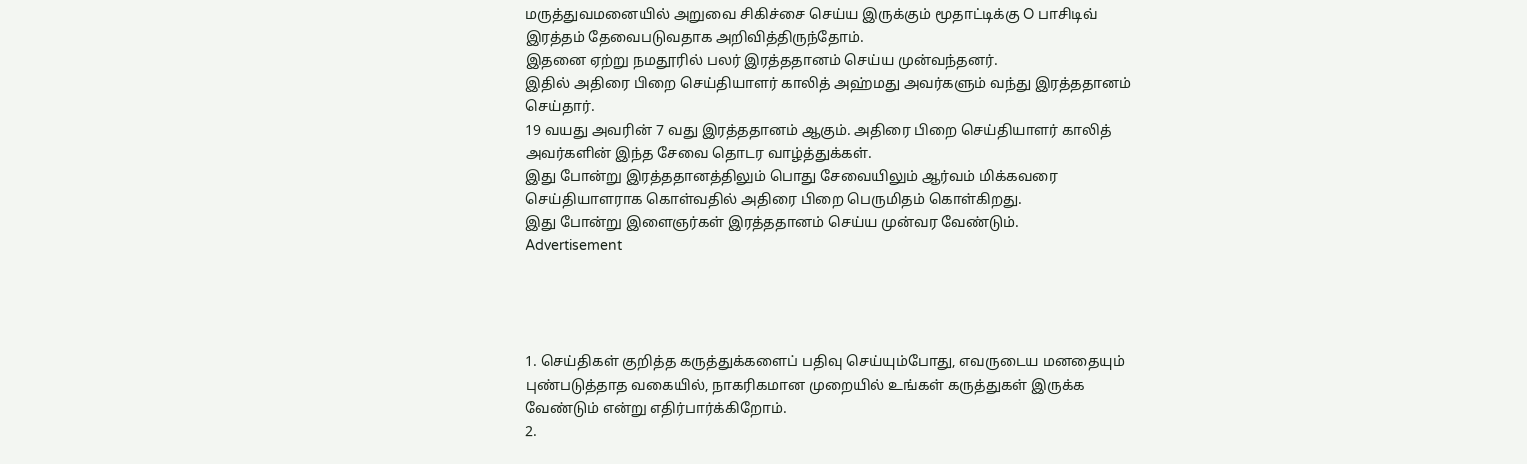மருத்துவமனையில் அறுவை சிகிச்சை செய்ய இருக்கும் மூதாட்டிக்கு O பாசிடிவ் இரத்தம் தேவைபடுவதாக அறிவித்திருந்தோம்.
இதனை ஏற்று நமதூரில் பலர் இரத்ததானம் செய்ய முன்வந்தனர்.
இதில் அதிரை பிறை செய்தியாளர் காலித் அஹ்மது அவர்களும் வந்து இரத்ததானம் செய்தார்.
19 வயது அவரின் 7 வது இரத்ததானம் ஆகும். அதிரை பிறை செய்தியாளர் காலித் அவர்களின் இந்த சேவை தொடர வாழ்த்துக்கள்.
இது போன்று இரத்ததானத்திலும் பொது சேவையிலும் ஆர்வம் மிக்கவரை செய்தியாளராக கொள்வதில் அதிரை பிறை பெருமிதம் கொள்கிறது.
இது போன்று இளைஞர்கள் இரத்ததானம் செய்ய முன்வர வேண்டும்.
Advertisement




1. செய்திகள் குறித்த கருத்துக்களைப் பதிவு செய்யும்போது, எவருடைய மனதையும் புண்படுத்தாத வகையில், நாகரிகமான முறையில் உங்கள் கருத்துகள் இருக்க வேண்டும் என்று எதிர்பார்க்கிறோம்.
2.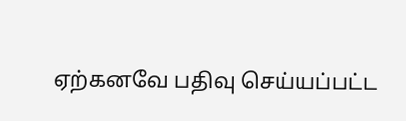ஏற்கனவே பதிவு செய்யப்பட்ட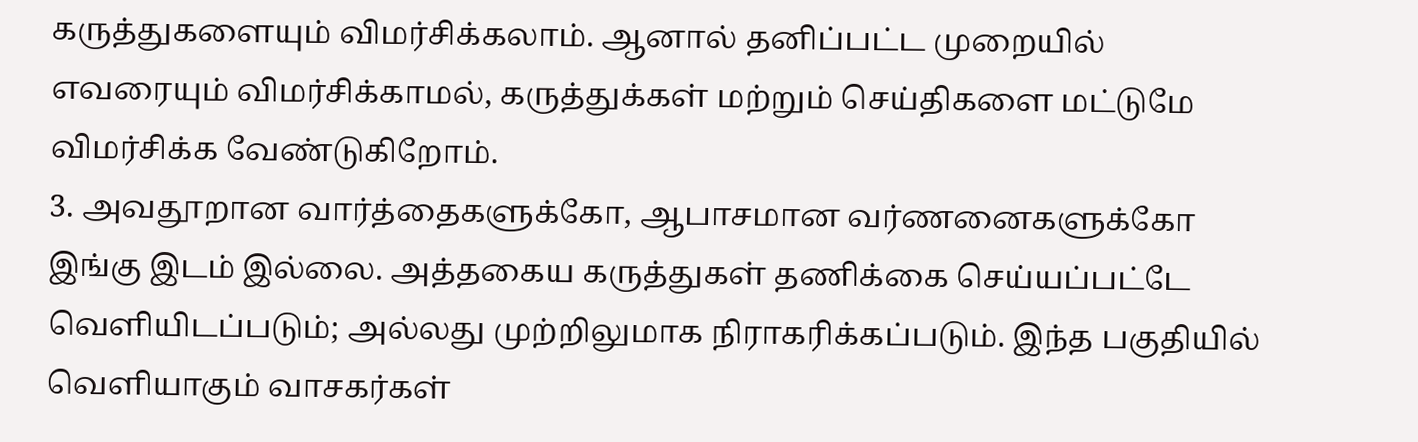கருத்துகளையும் விமர்சிக்கலாம். ஆனால் தனிப்பட்ட முறையில் எவரையும் விமர்சிக்காமல், கருத்துக்கள் மற்றும் செய்திகளை மட்டுமே விமர்சிக்க வேண்டுகிறோம்.
3. அவதூறான வார்த்தைகளுக்கோ, ஆபாசமான வர்ணனைகளுக்கோ இங்கு இடம் இல்லை. அத்தகைய கருத்துகள் தணிக்கை செய்யப்பட்டே வெளியிடப்படும்; அல்லது முற்றிலுமாக நிராகரிக்கப்படும். இந்த பகுதியில் வெளியாகும் வாசகர்கள்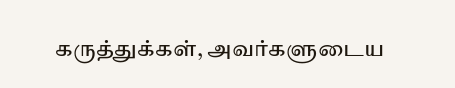கருத்துக்கள், அவர்களுடைய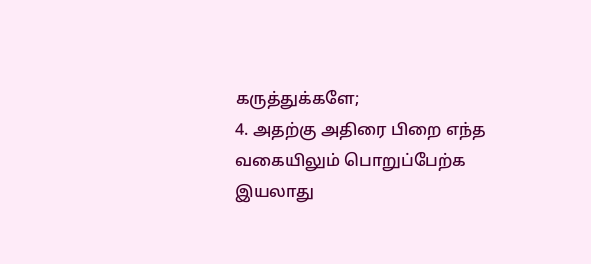கருத்துக்களே;
4. அதற்கு அதிரை பிறை எந்த வகையிலும் பொறுப்பேற்க இயலாது